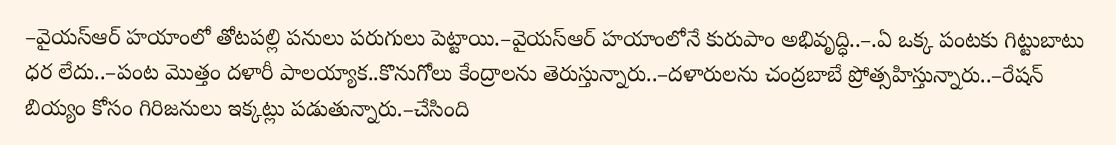–వైయస్ఆర్ హయాంలో తోటపల్లి పనులు పరుగులు పెట్టాయి.–వైయస్ఆర్ హయాంలోనే కురుపాం అభివృద్ధి..–.ఏ ఒక్క పంటకు గిట్టుబాటు ధర లేదు..–పంట మొత్తం దళారీ పాలయ్యాక..కొనుగోలు కేంద్రాలను తెరుస్తున్నారు..–దళారులను చంద్రబాబే ప్రోత్సహిస్తున్నారు..–రేషన్ బియ్యం కోసం గిరిజనులు ఇక్కట్లు పడుతున్నారు.–చేసింది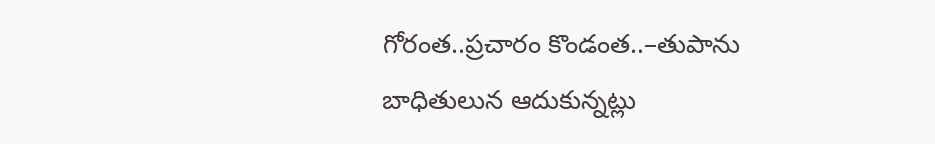గోరంత..ప్రచారం కొండంత..–తుపాను బాధితులున ఆదుకున్నట్లు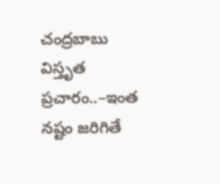చంద్రబాబు విస్తృత ప్రచారం..–ఇంత నష్టం జరిగితే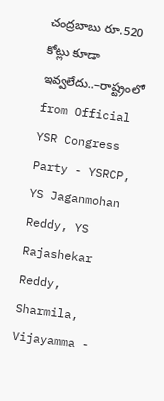చంద్రబాబు రూ.520 కోట్లు కూడా ఇవ్వలేదు..–రాష్ట్రంలో
from Official YSR Congress Party - YSRCP, YS Jaganmohan Reddy, YS Rajashekar Reddy, Sharmila, Vijayamma -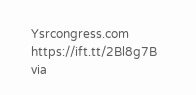Ysrcongress.com https://ift.tt/2Bl8g7B
via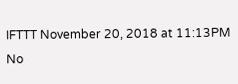IFTTT November 20, 2018 at 11:13PM
No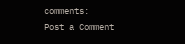comments:
Post a Comment